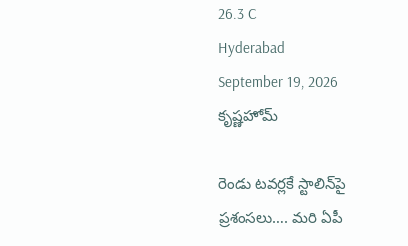26.3 C
Hyderabad
September 19, 2026
కృష్ణహోమ్

రెండు టవర్లకే స్టాలిన్‌పై ప్రశంసలు…. మరి ఏపీ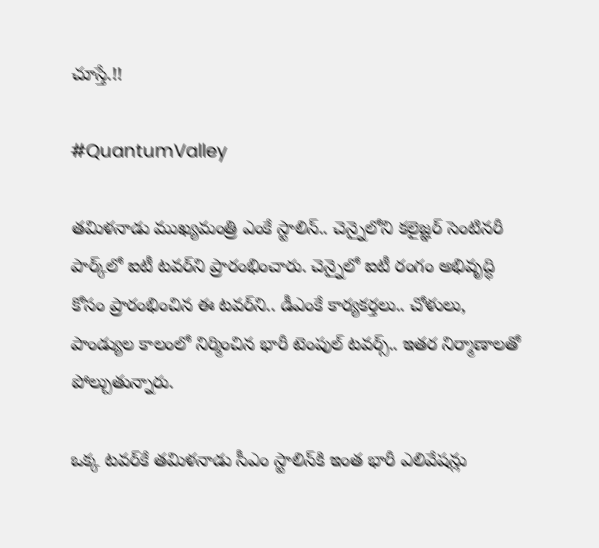చూస్తే.!!

#QuantumValley

తమిళనాడు ముఖ్యమంత్రి ఎంకే స్టాలిన్‌.. చెన్నైలోని కలైజ్ఞర్‌ సెంటినరీ పార్క్‌లో ఐటీ టవర్‌ని ప్రారంభించారు. చెన్నైలో ఐటీ రంగం అభివృద్ధి కోసం ప్రారంభించిన ఈ టవర్‌ని.. డీఎంకే కార్యకర్తలు.. చోళులు, పాండ్యుల కాలంలో నిర్మించిన భారీ టెంపుల్‌ టవర్స్.. ఇతర నిర్మాణాలతో పోల్చుతున్నారు.

ఒక్క టవర్‌కే తమిళనాడు సీఎం స్టాలిన్‌కి ఇంత భారీ ఎలివేషన్లు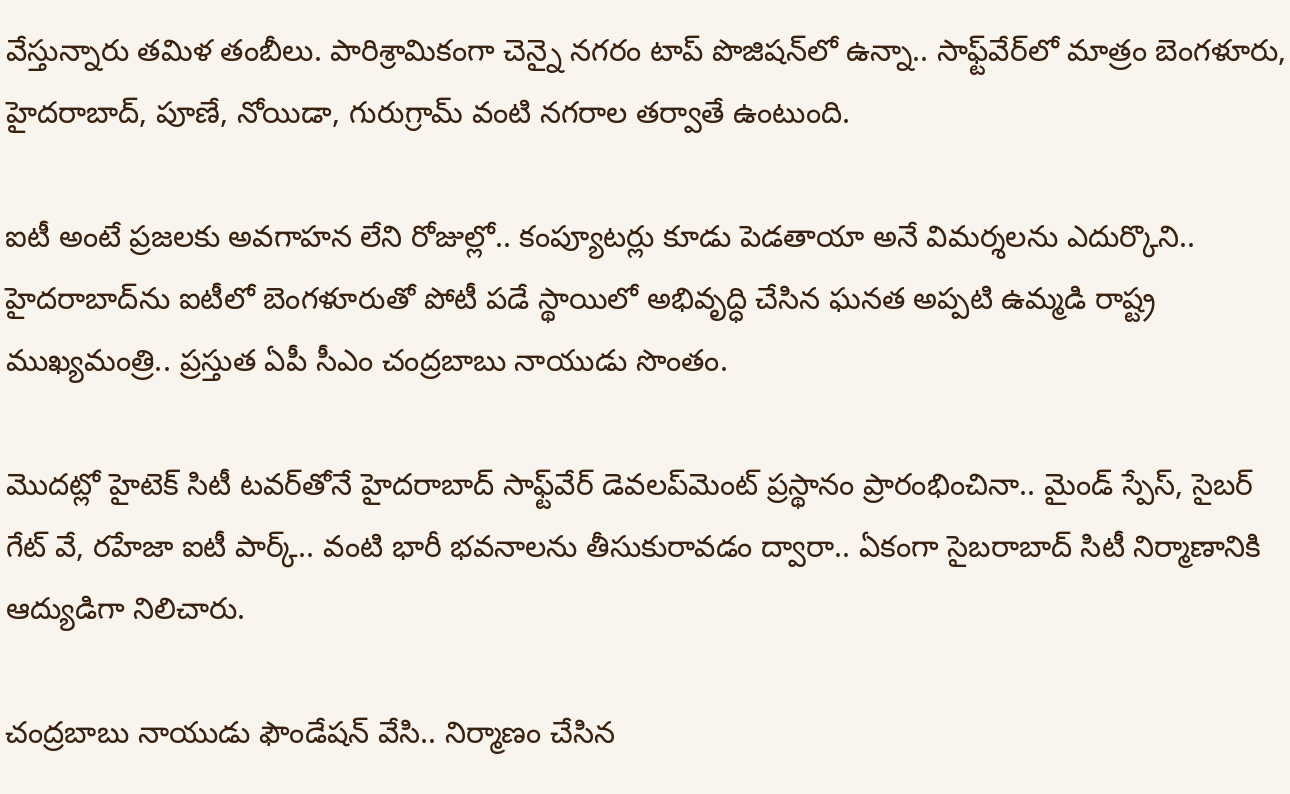వేస్తున్నారు తమిళ తంబీలు. పారిశ్రామికంగా చెన్నై నగరం టాప్‌ పొజిషన్‌లో ఉన్నా.. సాఫ్ట్‌వేర్‌లో మాత్రం బెంగళూరు, హైదరాబాద్‌, పూణే, నోయిడా, గురుగ్రామ్‌ వంటి నగరాల తర్వాతే ఉంటుంది.

ఐటీ అంటే ప్రజలకు అవగాహన లేని రోజుల్లో.. కంప్యూటర్లు కూడు పెడతాయా అనే విమర్శలను ఎదుర్కొని.. హైదరాబాద్‌ను ఐటీలో బెంగళూరుతో పోటీ పడే స్థాయిలో అభివృద్ధి చేసిన ఘనత అప్పటి ఉమ్మడి రాష్ట్ర ముఖ్యమంత్రి.. ప్రస్తుత ఏపీ సీఎం చంద్రబాబు నాయుడు సొంతం.

మొదట్లో హైటెక్‌ సిటీ టవర్‌తోనే హైదరాబాద్‌ సాఫ్ట్‌వేర్‌ డెవలప్‌మెంట్‌ ప్రస్థానం ప్రారంభించినా.. మైండ్‌ స్పేస్, సైబర్‌ గేట్‌ వే, రహేజా ఐటీ పార్క్‌.. వంటి భారీ భవనాలను తీసుకురావడం ద్వారా.. ఏకంగా సైబరాబాద్‌ సిటీ నిర్మాణానికి ఆద్యుడిగా నిలిచారు.

చంద్రబాబు నాయుడు ఫౌండేషన్ వేసి.. నిర్మాణం చేసిన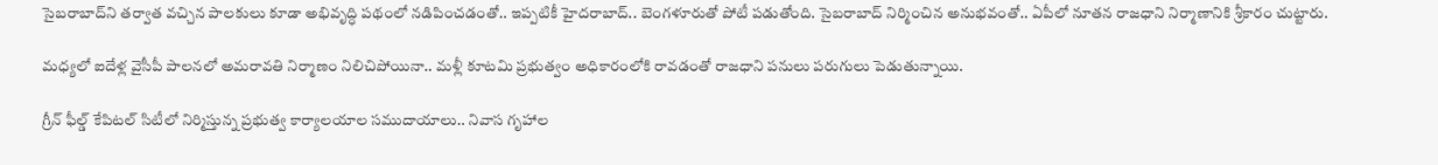సైబరాబాద్‌ని తర్వాత వచ్చిన పాలకులు కూడా అభివృద్ధి పథంలో నడిపించడంతో.. ఇప్పటికీ హైదరాబాద్‌.. బెంగళూరుతో పోటీ పడుతోంది. సైబరాబాద్‌ నిర్మించిన అనుభవంతో.. ఏపీలో నూతన రాజధాని నిర్మాణానికి శ్రీకారం చుట్టారు.

మధ్యలో ఐదేళ్ల వైసీపీ పాలనలో అమరావతి నిర్మాణం నిలిచిపోయినా.. మళ్లీ కూటమి ప్రభుత్వం అధికారంలోకి రావడంతో రాజధాని పనులు పరుగులు పెడుతున్నాయి.

గ్రీన్‌ ఫీల్డ్‌ కేపిటల్ సిటీలో నిర్మిస్తున్న ప్రభుత్వ కార్యాలయాల సముదాయాలు.. నివాస గృహాల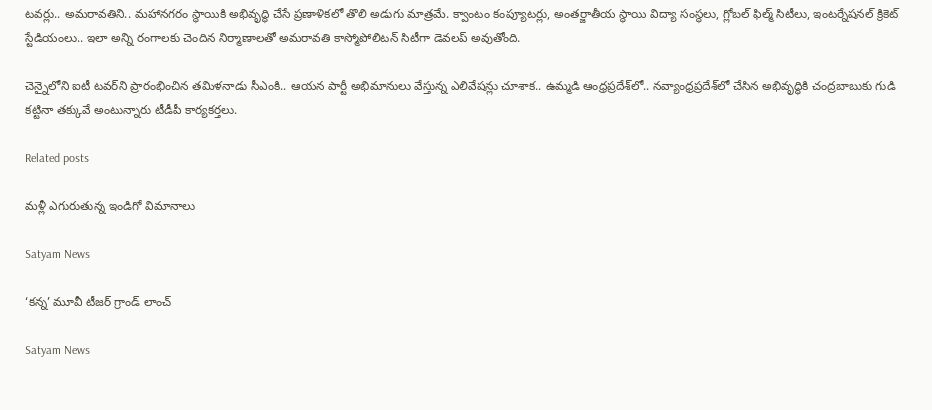టవర్లు.. అమరావతిని.. మహానగరం స్థాయికి అభివృద్ధి చేసే ప్రణాళికలో తొలి అడుగు మాత్రమే. క్వాంటం కంప్యూటర్లు, అంతర్జాతీయ స్థాయి విద్యా సంస్థలు, గ్లోబల్‌ ఫిల్మ్‌ సిటీలు, ఇంటర్నేషనల్‌ క్రికెట్‌ స్టేడియంలు.. ఇలా అన్ని రంగాలకు చెందిన నిర్మాణాలతో అమరావతి కాస్మోపోలిటన్‌ సిటీగా డెవలప్‌ అవుతోంది.

చెన్నైలోని ఐటీ టవర్‌ని ప్రారంభించిన తమిళనాడు సీఎంకి.. ఆయన పార్టీ అభిమానులు వేస్తున్న ఎలివేషన్లు చూశాక.. ఉమ్మడి ఆంధ్రప్రదేశ్‌లో.. నవ్యాంధ్రప్రదేశ్‌లో చేసిన అభివృద్ధికి చంద్రబాబుకు గుడి కట్టినా తక్కువే అంటున్నారు టీడీపీ కార్యకర్తలు.

Related posts

మళ్లీ ఎగురుతున్న ఇండిగో విమానాలు

Satyam News

‘కన్న’ మూవీ టీజర్ గ్రాండ్ లాంచ్

Satyam News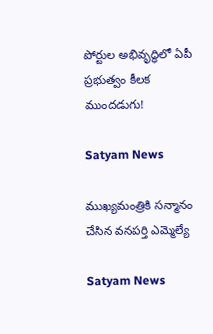పోర్టుల అభివృద్ధిలో ఏపీ ప్రభుత్వం కీలక ముందడుగు!

Satyam News

ముఖ్యమంత్రికి సన్మానం చేసిన వనపర్తి ఎమ్మెల్యే

Satyam News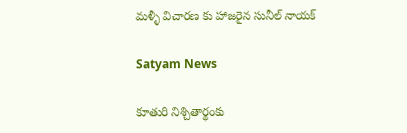మళ్ళీ విచారణ కు హాజరైన సునీల్ నాయక్

Satyam News

కూతురి నిశ్చితార్థంకు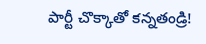పార్టీ చొక్కాతో కన్నతండ్రి!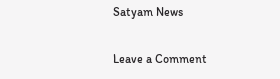Satyam News

Leave a Comment